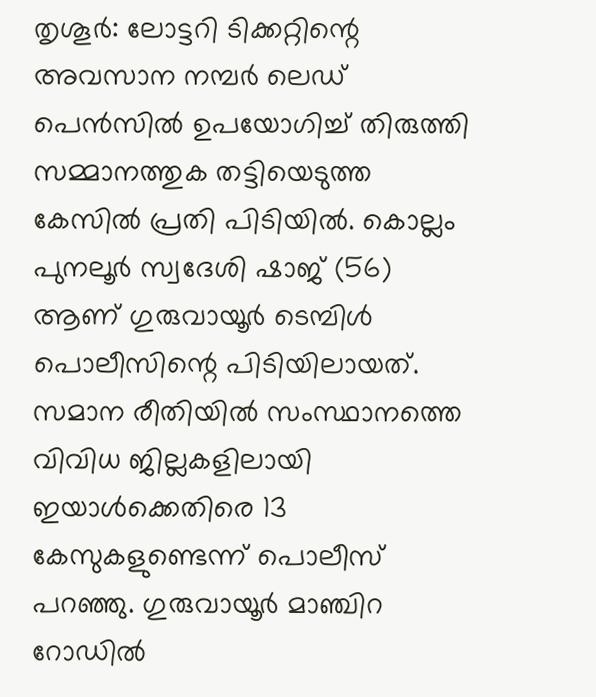തൃശൂർ: ലോട്ടറി ടിക്കറ്റിന്റെ അവസാന നമ്പർ ലെഡ് പെൻസിൽ ഉപയോഗിച്ച് തിരുത്തി സമ്മാനത്തുക തട്ടിയെടുത്ത കേസിൽ പ്രതി പിടിയിൽ. കൊല്ലം പുനലൂർ സ്വദേശി ഷാജ് (56) ആണ് ഗുരുവായൂർ ടെമ്പിൾ പൊലീസിന്റെ പിടിയിലായത്.
സമാന രീതിയിൽ സംസ്ഥാനത്തെ വിവിധ ജില്ലകളിലായി ഇയാൾക്കെതിരെ 13 കേസുകളുണ്ടെന്ന് പൊലീസ് പറഞ്ഞു. ഗുരുവായൂർ മാഞ്ചിറ റോഡിൽ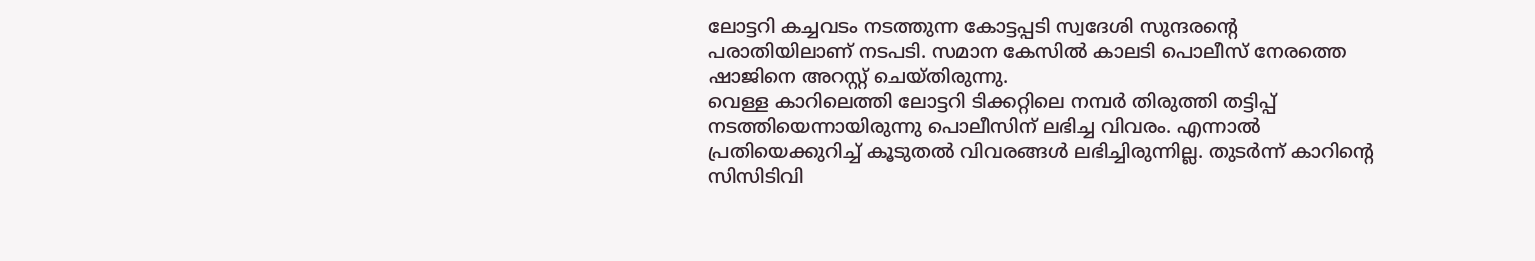ലോട്ടറി കച്ചവടം നടത്തുന്ന കോട്ടപ്പടി സ്വദേശി സുന്ദരന്റെ പരാതിയിലാണ് നടപടി. സമാന കേസിൽ കാലടി പൊലീസ് നേരത്തെ ഷാജിനെ അറസ്റ്റ് ചെയ്തിരുന്നു.
വെള്ള കാറിലെത്തി ലോട്ടറി ടിക്കറ്റിലെ നമ്പർ തിരുത്തി തട്ടിപ്പ് നടത്തിയെന്നായിരുന്നു പൊലീസിന് ലഭിച്ച വിവരം. എന്നാൽ പ്രതിയെക്കുറിച്ച് കൂടുതൽ വിവരങ്ങൾ ലഭിച്ചിരുന്നില്ല. തുടർന്ന് കാറിന്റെ സിസിടിവി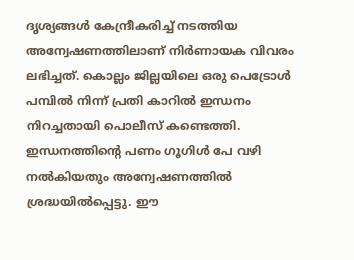ദൃശ്യങ്ങൾ കേന്ദ്രീകരിച്ച് നടത്തിയ അന്വേഷണത്തിലാണ് നിർണായക വിവരം ലഭിച്ചത്. കൊല്ലം ജില്ലയിലെ ഒരു പെട്രോൾ പമ്പിൽ നിന്ന് പ്രതി കാറിൽ ഇന്ധനം നിറച്ചതായി പൊലീസ് കണ്ടെത്തി. ഇന്ധനത്തിന്റെ പണം ഗൂഗിൾ പേ വഴി നൽകിയതും അന്വേഷണത്തിൽ ശ്രദ്ധയിൽപ്പെട്ടു. ഈ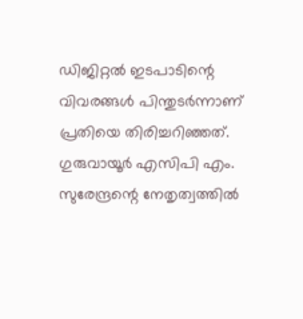ഡിജിറ്റൽ ഇടപാടിന്റെ വിവരങ്ങൾ പിന്തുടർന്നാണ് പ്രതിയെ തിരിച്ചറിഞ്ഞത്.
ഗുരുവായൂർ എസിപി എം. സുരേന്ദ്രന്റെ നേതൃത്വത്തിൽ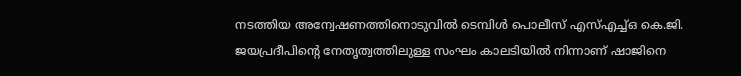നടത്തിയ അന്വേഷണത്തിനൊടുവിൽ ടെമ്പിൾ പൊലീസ് എസ്എച്ച്ഒ കെ.ജി. ജയപ്രദീപിന്റെ നേതൃത്വത്തിലുള്ള സംഘം കാലടിയിൽ നിന്നാണ് ഷാജിനെ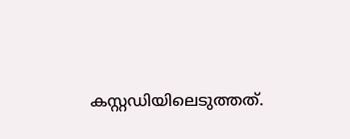കസ്റ്റഡിയിലെടുത്തത്.